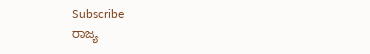Subscribe
ರಾಜ್ಯ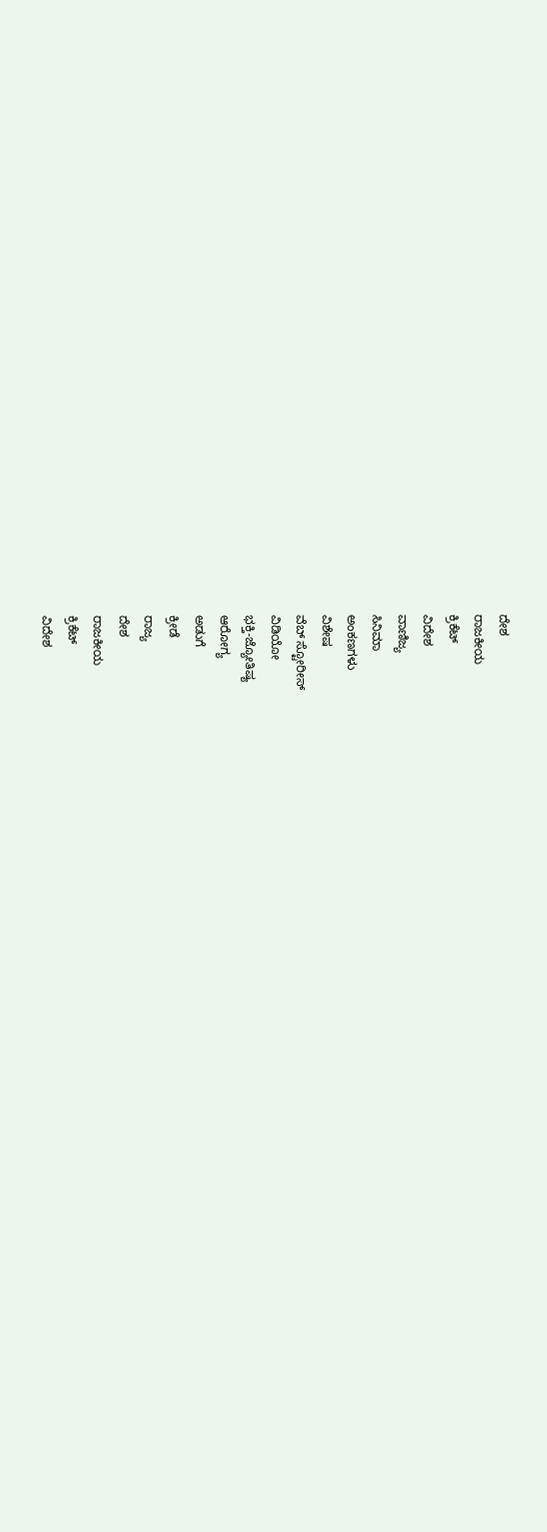ದೇಶ
ರಾಜಕೀಯ
ಕ್ರಿಕೆಟ್
ವಿದೇಶ
ವಾಣಿಜ್ಯ
ಸಿನಿಮಾ
ಅಂಕಣಗಳು
ವಿಶೇಷ
ವೆಬ್ ಸ್ಟೋರೀಸ್
ವಿಡಿಯೋ
ಭಕ್ತಿ-ಜ್ಯೋತಿಷ್ಯ
ಆರೋಗ್ಯ
ಅಡುಗೆ
ಕ್ರೀಡೆ
ರಾಜ್ಯ
ದೇಶ
ರಾಜಕೀಯ
ಕ್ರಿಕೆಟ್
ವಿದೇಶ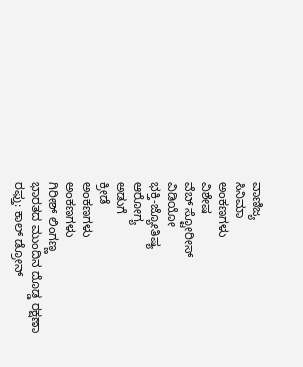ವಾಣಿಜ್ಯ
ಸಿನಿಮಾ
ಅಂಕಣಗಳು
ವಿಶೇಷ
ವೆಬ್ ಸ್ಟೋರೀಸ್
ವಿಡಿಯೋ
ಭಕ್ತಿ-ಜ್ಯೋತಿಷ್ಯ
ಆರೋಗ್ಯ
ಅಡುಗೆ
ಕ್ರೀಡೆ
ಅಂಕಣಗಳು
ಅಂಕಣಗಳು
ಗಿರೀಶ್ ಲಿಂಗಣ್ಣ
ಭಾರತದ ಮುಂದಿನ ದೊಡ್ಡ ರಕ್ಷಣಾ ರಫ್ತು: ಕಾಲ್ ಡ್ರೋನ್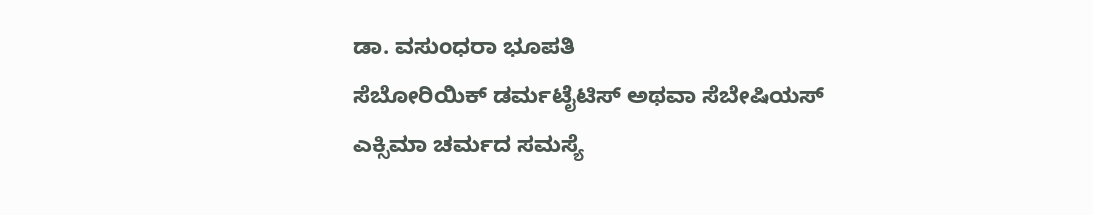ಡಾ. ವಸುಂಧರಾ ಭೂಪತಿ
ಸೆಬೋರಿಯಿಕ್ ಡರ್ಮಟೈಟಿಸ್ ಅಥವಾ ಸೆಬೇಷಿಯಸ್ ಎಕ್ಸಿಮಾ ಚರ್ಮದ ಸಮಸ್ಯೆ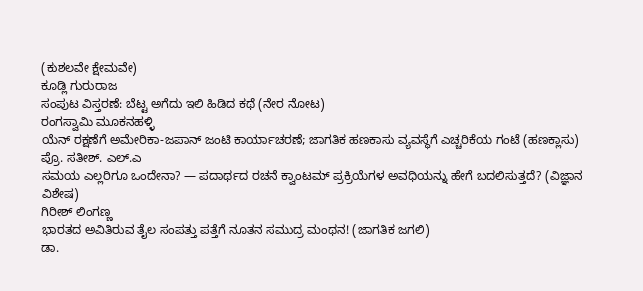(ಕುಶಲವೇ ಕ್ಷೇಮವೇ)
ಕೂಡ್ಲಿ ಗುರುರಾಜ
ಸಂಪುಟ ವಿಸ್ತರಣೆ: ಬೆಟ್ಟ ಅಗೆದು ಇಲಿ ಹಿಡಿದ ಕಥೆ (ನೇರ ನೋಟ)
ರಂಗಸ್ವಾಮಿ ಮೂಕನಹಳ್ಳಿ
ಯೆನ್ ರಕ್ಷಣೆಗೆ ಅಮೇರಿಕಾ-ಜಪಾನ್ ಜಂಟಿ ಕಾರ್ಯಾಚರಣೆ; ಜಾಗತಿಕ ಹಣಕಾಸು ವ್ಯವಸ್ಥೆಗೆ ಎಚ್ಚರಿಕೆಯ ಗಂಟೆ (ಹಣಕ್ಲಾಸು)
ಪ್ರೊ. ಸತೀಶ್. ಎಲ್.ಎ
ಸಮಯ ಎಲ್ಲರಿಗೂ ಒಂದೇನಾ? — ಪದಾರ್ಥದ ರಚನೆ ಕ್ವಾಂಟಮ್ ಪ್ರಕ್ರಿಯೆಗಳ ಅವಧಿಯನ್ನು ಹೇಗೆ ಬದಲಿಸುತ್ತದೆ? (ವಿಜ್ಞಾನ ವಿಶೇಷ)
ಗಿರೀಶ್ ಲಿಂಗಣ್ಣ
ಭಾರತದ ಅವಿತಿರುವ ತೈಲ ಸಂಪತ್ತು ಪತ್ತೆಗೆ ನೂತನ ಸಮುದ್ರ ಮಂಥನ! (ಜಾಗತಿಕ ಜಗಲಿ)
ಡಾ.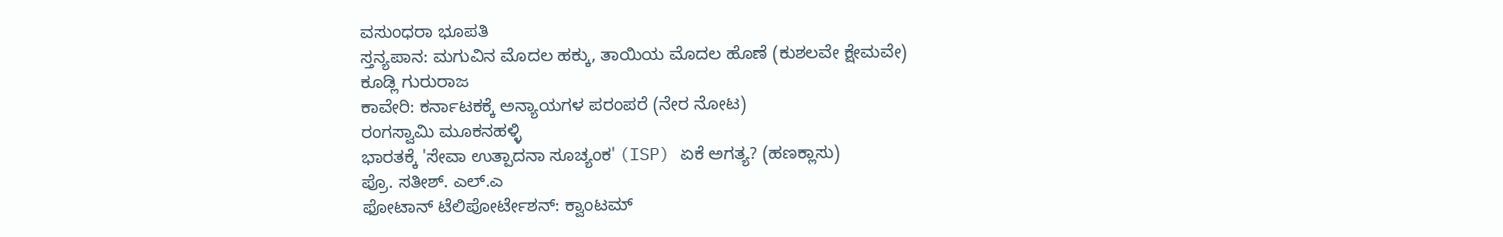ವಸುಂಧರಾ ಭೂಪತಿ
ಸ್ತನ್ಯಪಾನ: ಮಗುವಿನ ಮೊದಲ ಹಕ್ಕು, ತಾಯಿಯ ಮೊದಲ ಹೊಣೆ (ಕುಶಲವೇ ಕ್ಷೇಮವೇ)
ಕೂಡ್ಲಿ ಗುರುರಾಜ
ಕಾವೇರಿ: ಕರ್ನಾಟಕಕ್ಕೆ ಅನ್ಯಾಯಗಳ ಪರಂಪರೆ (ನೇರ ನೋಟ)
ರಂಗಸ್ವಾಮಿ ಮೂಕನಹಳ್ಳಿ
ಭಾರತಕ್ಕೆ 'ಸೇವಾ ಉತ್ಪಾದನಾ ಸೂಚ್ಯಂಕ' (ISP) ಏಕೆ ಅಗತ್ಯ? (ಹಣಕ್ಲಾಸು)
ಪ್ರೊ. ಸತೀಶ್. ಎಲ್.ಎ
ಫೋಟಾನ್ ಟೆಲಿಪೋರ್ಟೇಶನ್: ಕ್ವಾಂಟಮ್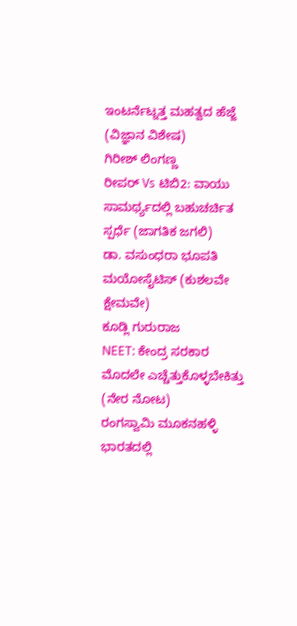ಇಂಟರ್ನೆಟ್ನತ್ತ ಮಹತ್ವದ ಹೆಜ್ಜೆ (ವಿಜ್ಞಾನ ವಿಶೇಷ)
ಗಿರೀಶ್ ಲಿಂಗಣ್ಣ
ರೀಪರ್ Vs ಟಿಬಿ2: ವಾಯು ಸಾಮರ್ಥ್ಯದಲ್ಲಿ ಬಹುಚರ್ಚಿತ ಸ್ಪರ್ಧೆ (ಜಾಗತಿಕ ಜಗಲಿ)
ಡಾ. ವಸುಂಧರಾ ಭೂಪತಿ
ಮಯೋಸೈಟಿಸ್ (ಕುಶಲವೇ ಕ್ಷೇಮವೇ)
ಕೂಡ್ಲಿ ಗುರುರಾಜ
NEET: ಕೇಂದ್ರ ಸರಕಾರ ಮೊದಲೇ ಎಚ್ಚೆತ್ತುಕೊಳ್ಳಬೇಕಿತ್ತು (ನೇರ ನೋಟ)
ರಂಗಸ್ವಾಮಿ ಮೂಕನಹಳ್ಳಿ
ಭಾರತದಲ್ಲಿ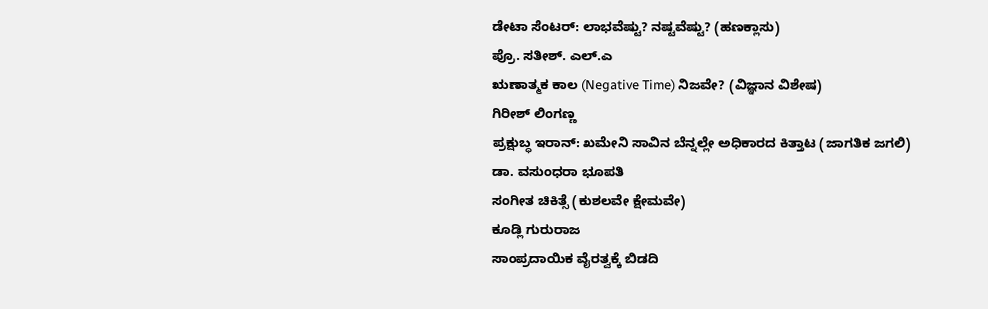ಡೇಟಾ ಸೆಂಟರ್: ಲಾಭವೆಷ್ಟು? ನಷ್ಟವೆಷ್ಟು? (ಹಣಕ್ಲಾಸು)
ಪ್ರೊ. ಸತೀಶ್. ಎಲ್.ಎ
ಋಣಾತ್ಮಕ ಕಾಲ (Negative Time) ನಿಜವೇ? (ವಿಜ್ಞಾನ ವಿಶೇಷ)
ಗಿರೀಶ್ ಲಿಂಗಣ್ಣ
ಪ್ರಕ್ಷುಬ್ಧ ಇರಾನ್: ಖಮೇನಿ ಸಾವಿನ ಬೆನ್ನಲ್ಲೇ ಅಧಿಕಾರದ ಕಿತ್ತಾಟ (ಜಾಗತಿಕ ಜಗಲಿ)
ಡಾ. ವಸುಂಧರಾ ಭೂಪತಿ
ಸಂಗೀತ ಚಿಕಿತ್ಸೆ (ಕುಶಲವೇ ಕ್ಷೇಮವೇ)
ಕೂಡ್ಲಿ ಗುರುರಾಜ
ಸಾಂಪ್ರದಾಯಿಕ ವೈರತ್ವಕ್ಕೆ ಬಿಡದಿ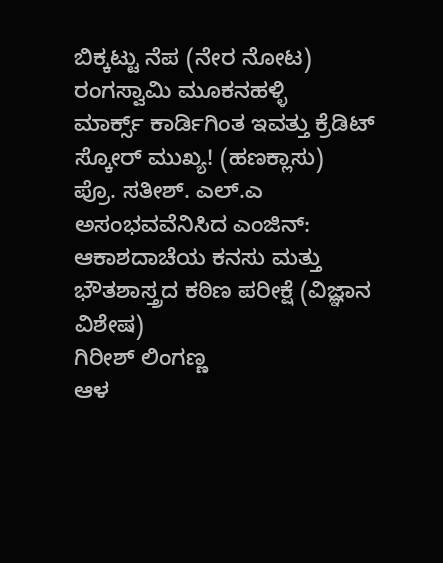ಬಿಕ್ಕಟ್ಟು ನೆಪ (ನೇರ ನೋಟ)
ರಂಗಸ್ವಾಮಿ ಮೂಕನಹಳ್ಳಿ
ಮಾರ್ಕ್ಸ್ ಕಾರ್ಡಿಗಿಂತ ಇವತ್ತು ಕ್ರೆಡಿಟ್ ಸ್ಕೋರ್ ಮುಖ್ಯ! (ಹಣಕ್ಲಾಸು)
ಪ್ರೊ. ಸತೀಶ್. ಎಲ್.ಎ
ಅಸಂಭವವೆನಿಸಿದ ಎಂಜಿನ್: ಆಕಾಶದಾಚೆಯ ಕನಸು ಮತ್ತು ಭೌತಶಾಸ್ತ್ರದ ಕಠಿಣ ಪರೀಕ್ಷೆ (ವಿಜ್ಞಾನ ವಿಶೇಷ)
ಗಿರೀಶ್ ಲಿಂಗಣ್ಣ
ಆಳ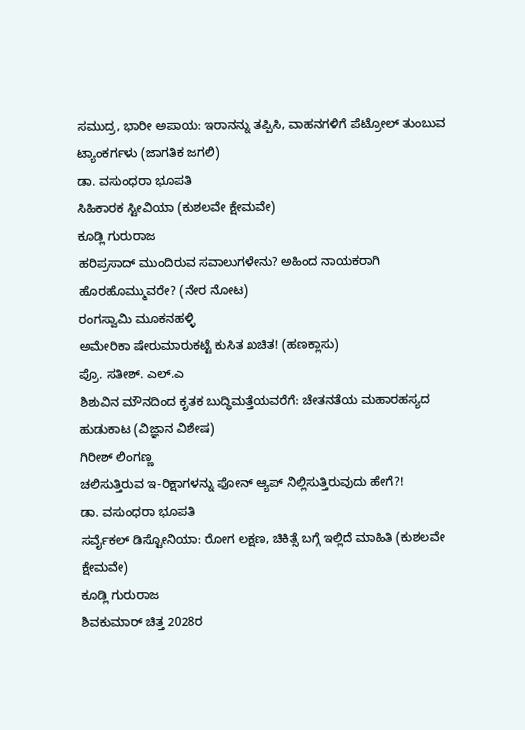ಸಮುದ್ರ, ಭಾರೀ ಅಪಾಯ: ಇರಾನನ್ನು ತಪ್ಪಿಸಿ, ವಾಹನಗಳಿಗೆ ಪೆಟ್ರೋಲ್ ತುಂಬುವ ಟ್ಯಾಂಕರ್ಗಳು (ಜಾಗತಿಕ ಜಗಲಿ)
ಡಾ. ವಸುಂಧರಾ ಭೂಪತಿ
ಸಿಹಿಕಾರಕ ಸ್ಟೀವಿಯಾ (ಕುಶಲವೇ ಕ್ಷೇಮವೇ)
ಕೂಡ್ಲಿ ಗುರುರಾಜ
ಹರಿಪ್ರಸಾದ್ ಮುಂದಿರುವ ಸವಾಲುಗಳೇನು? ಅಹಿಂದ ನಾಯಕರಾಗಿ ಹೊರಹೊಮ್ಮುವರೇ? (ನೇರ ನೋಟ)
ರಂಗಸ್ವಾಮಿ ಮೂಕನಹಳ್ಳಿ
ಅಮೇರಿಕಾ ಷೇರುಮಾರುಕಟ್ಟೆ ಕುಸಿತ ಖಚಿತ! (ಹಣಕ್ಲಾಸು)
ಪ್ರೊ. ಸತೀಶ್. ಎಲ್.ಎ
ಶಿಶುವಿನ ಮೌನದಿಂದ ಕೃತಕ ಬುದ್ಧಿಮತ್ತೆಯವರೆಗೆ: ಚೇತನತೆಯ ಮಹಾರಹಸ್ಯದ ಹುಡುಕಾಟ (ವಿಜ್ಞಾನ ವಿಶೇಷ)
ಗಿರೀಶ್ ಲಿಂಗಣ್ಣ
ಚಲಿಸುತ್ತಿರುವ ಇ-ರಿಕ್ಷಾಗಳನ್ನು ಫೋನ್ ಆ್ಯಪ್ ನಿಲ್ಲಿಸುತ್ತಿರುವುದು ಹೇಗೆ?!
ಡಾ. ವಸುಂಧರಾ ಭೂಪತಿ
ಸರ್ವೈಕಲ್ ಡಿಸ್ಟೋನಿಯಾ: ರೋಗ ಲಕ್ಷಣ, ಚಿಕಿತ್ಸೆ ಬಗ್ಗೆ ಇಲ್ಲಿದೆ ಮಾಹಿತಿ (ಕುಶಲವೇ ಕ್ಷೇಮವೇ)
ಕೂಡ್ಲಿ ಗುರುರಾಜ
ಶಿವಕುಮಾರ್ ಚಿತ್ತ 2028ರ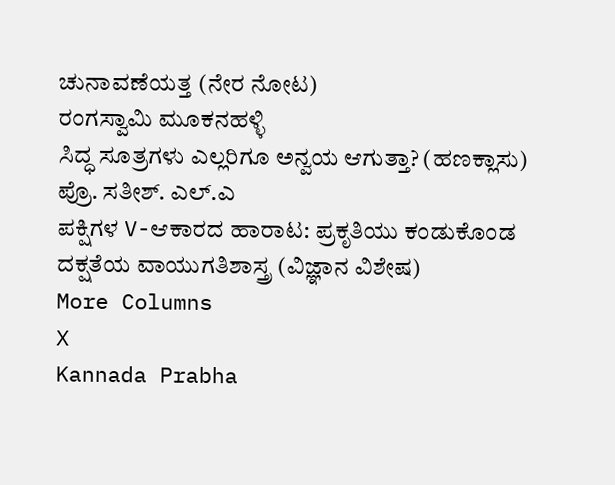ಚುನಾವಣೆಯತ್ತ (ನೇರ ನೋಟ)
ರಂಗಸ್ವಾಮಿ ಮೂಕನಹಳ್ಳಿ
ಸಿದ್ಧ ಸೂತ್ರಗಳು ಎಲ್ಲರಿಗೂ ಅನ್ವಯ ಆಗುತ್ತಾ? (ಹಣಕ್ಲಾಸು)
ಪ್ರೊ. ಸತೀಶ್. ಎಲ್.ಎ
ಪಕ್ಷಿಗಳ V-ಆಕಾರದ ಹಾರಾಟ: ಪ್ರಕೃತಿಯು ಕಂಡುಕೊಂಡ ದಕ್ಷತೆಯ ವಾಯುಗತಿಶಾಸ್ತ್ರ (ವಿಜ್ಞಾನ ವಿಶೇಷ)
More Columns
X
Kannada Prabha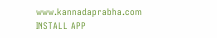www.kannadaprabha.com
INSTALL APP